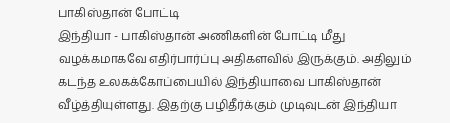பாகிஸ்தான் போட்டி
இந்தியா - பாகிஸ்தான் அணிகளின் போட்டி மீது வழக்கமாகவே எதிர்பார்ப்பு அதிகளவில் இருக்கும். அதிலும் கடந்த உலகக்கோப்பையில் இந்தியாவை பாகிஸ்தான் வீழ்த்தியுள்ளது. இதற்கு பழிதீர்க்கும் முடிவுடன் இந்தியா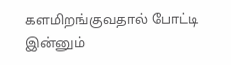களமிறங்குவதால் போட்டி இன்னும்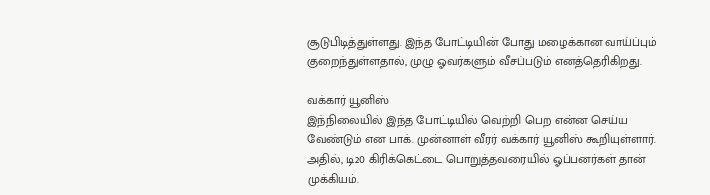சூடுபிடித்துள்ளது. இந்த போட்டியின் போது மழைக்கான வாய்ப்பும் குறைந்துள்ளதால், முழு ஓவர்களும் வீசப்படும் எனத்தெரிகிறது.

வக்கார் யூனிஸ்
இந்நிலையில் இந்த போட்டியில் வெற்றி பெற என்ன செய்ய வேண்டும் என பாக். முன்னாள் வீரர் வக்கார் யூனிஸ் கூறியுள்ளார். அதில், டி20 கிரிக்கெட்டை பொறுத்தவரையில் ஓப்பனர்கள் தான் முக்கியம்.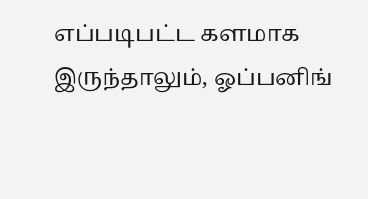எப்படிபட்ட களமாக இருந்தாலும், ஓப்பனிங்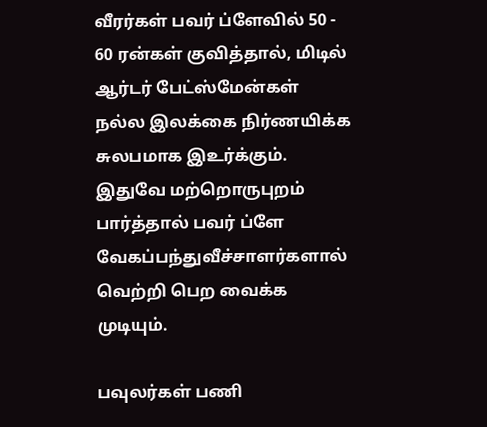வீரர்கள் பவர் ப்ளேவில் 50 - 60 ரன்கள் குவித்தால், மிடில் ஆர்டர் பேட்ஸ்மேன்கள் நல்ல இலக்கை நிர்ணயிக்க சுலபமாக இஉர்க்கும். இதுவே மற்றொருபுறம் பார்த்தால் பவர் ப்ளே வேகப்பந்துவீச்சாளர்களால் வெற்றி பெற வைக்க முடியும்.

பவுலர்கள் பணி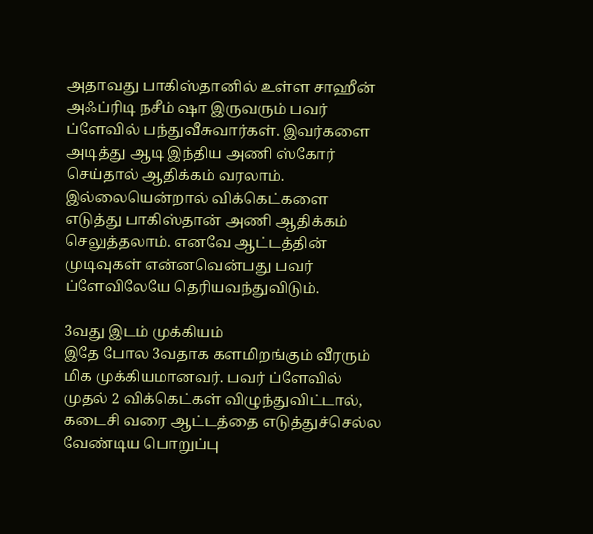அதாவது பாகிஸ்தானில் உள்ள சாஹீன் அஃப்ரிடி நசீம் ஷா இருவரும் பவர் ப்ளேவில் பந்துவீசுவார்கள். இவர்களை அடித்து ஆடி இந்திய அணி ஸ்கோர் செய்தால் ஆதிக்கம் வரலாம். இல்லையென்றால் விக்கெட்களை எடுத்து பாகிஸ்தான் அணி ஆதிக்கம் செலுத்தலாம். எனவே ஆட்டத்தின் முடிவுகள் என்னவென்பது பவர் ப்ளேவிலேயே தெரியவந்துவிடும்.

3வது இடம் முக்கியம்
இதே போல 3வதாக களமிறங்கும் வீரரும் மிக முக்கியமானவர். பவர் ப்ளேவில் முதல் 2 விக்கெட்கள் விழுந்துவிட்டால், கடைசி வரை ஆட்டத்தை எடுத்துச்செல்ல வேண்டிய பொறுப்பு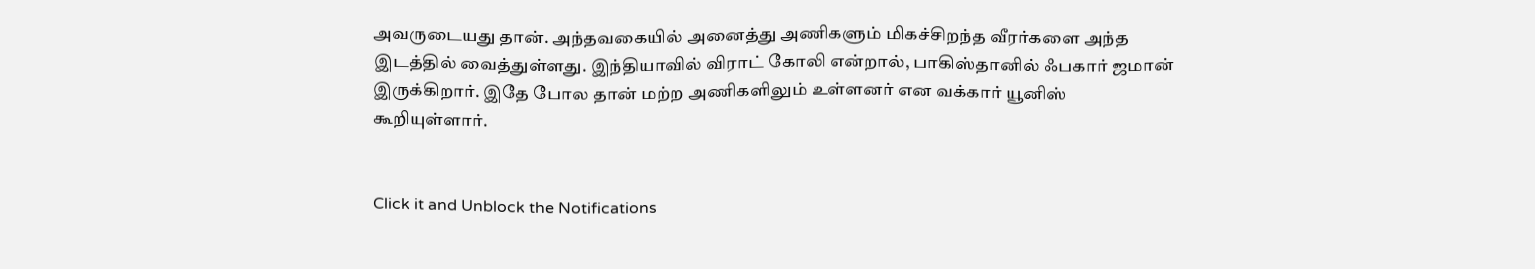அவருடையது தான். அந்தவகையில் அனைத்து அணிகளும் மிகச்சிறந்த வீரர்களை அந்த இடத்தில் வைத்துள்ளது. இந்தியாவில் விராட் கோலி என்றால், பாகிஸ்தானில் ஃபகார் ஜமான் இருக்கிறார். இதே போல தான் மற்ற அணிகளிலும் உள்ளனர் என வக்கார் யூனிஸ் கூறியுள்ளார்.


Click it and Unblock the Notifications